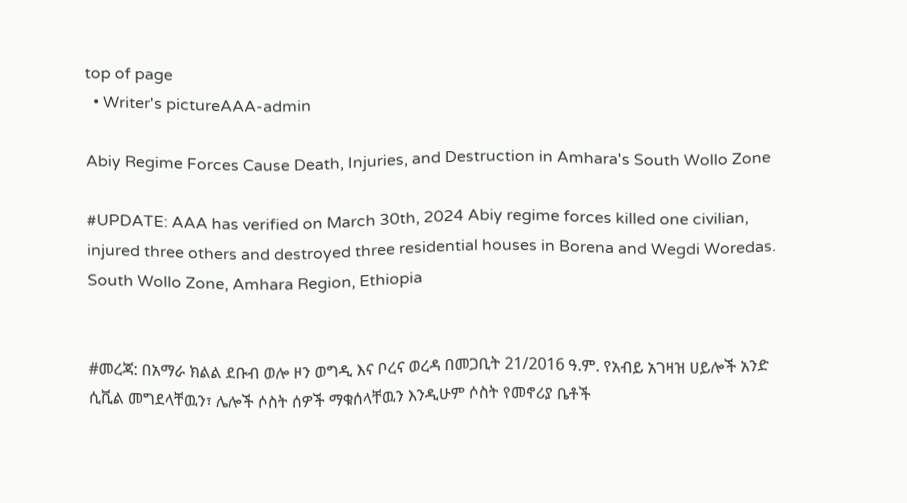top of page
  • Writer's pictureAAA-admin

Abiy Regime Forces Cause Death, Injuries, and Destruction in Amhara's South Wollo Zone

#UPDATE: AAA has verified on March 30th, 2024 Abiy regime forces killed one civilian, injured three others and destroyed three residential houses in Borena and Wegdi Woredas. South Wollo Zone, Amhara Region, Ethiopia


#መረጃ: በአማራ ክልል ደቡብ ወሎ ዞን ወግዲ እና ቦረና ወረዳ በመጋቢት 21/2016 ዓ.ም. የአብይ አገዛዝ ሀይሎች አንድ ሲቪል መግደላቸዉን፣ ሌሎች ሶስት ሰዎች ማቁሰላቸዉን እንዲሁም ሶስት የመኖሪያ ቤቶች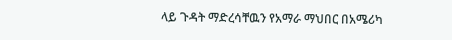ላይ ጉዳት ማድረሳቸዉን የአማራ ማህበር በአሜሪካ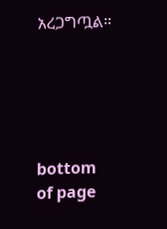አረጋግጧል።





bottom of page